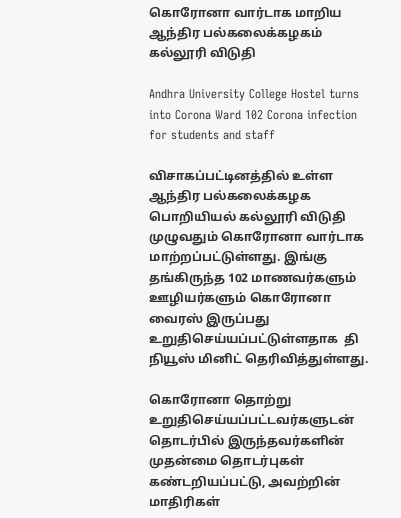கொரோனா வார்டாக மாறிய ஆந்திர பல்கலைக்கழகம் கல்லூரி விடுதி

Andhra University College Hostel turns into Corona Ward 102 Corona infection for students and staff

விசாகப்பட்டினத்தில் உள்ள ஆந்திர பல்கலைக்கழக பொறியியல் கல்லூரி விடுதி முழுவதும் கொரோனா வார்டாக மாற்றப்பட்டுள்ளது. இங்கு தங்கிருந்த 102 மாணவர்களும் ஊழியர்களும் கொரோனா வைரஸ் இருப்பது உறுதிசெய்யப்பட்டுள்ளதாக  தி நியூஸ் மினிட் தெரிவித்துள்ளது.

கொரோனா தொற்று உறுதிசெய்யப்பட்டவர்களுடன் தொடர்பில் இருந்தவர்களின்  முதன்மை தொடர்புகள் கண்டறியப்பட்டு, அவற்றின் மாதிரிகள்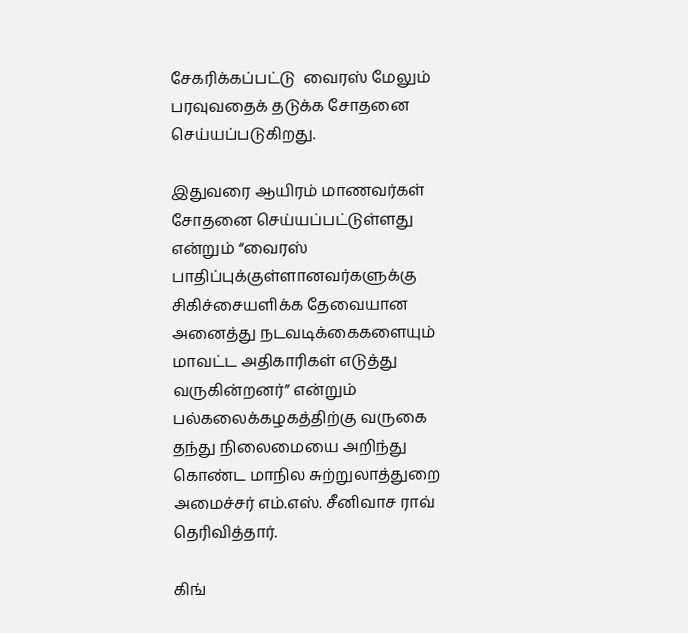சேகரிக்கப்பட்டு  வைரஸ் மேலும் பரவுவதைக் தடுக்க சோதனை செய்யப்படுகிறது.

இதுவரை ஆயிரம் மாணவர்கள் சோதனை செய்யப்பட்டுள்ளது என்றும் “வைரஸ் பாதிப்புக்குள்ளானவர்களுக்கு சிகிச்சையளிக்க தேவையான அனைத்து நடவடிக்கைகளையும் மாவட்ட அதிகாரிகள் எடுத்து வருகின்றனர்” என்றும்  பல்கலைக்கழகத்திற்கு வருகை தந்து நிலைமையை அறிந்து கொண்ட மாநில சுற்றுலாத்துறை அமைச்சர் எம்.எஸ். சீனிவாச ராவ் தெரிவித்தார்.

கிங்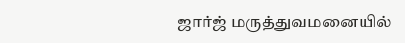ஜார்ஜ் மருத்துவமனையில்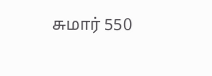சுமார் 550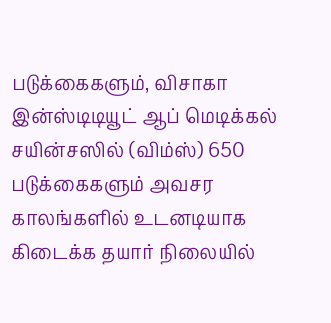படுக்கைகளும், விசாகா இன்ஸ்டிடியூட் ஆப் மெடிக்கல் சயின்சஸில் (விம்ஸ்) 650 படுக்கைகளும் அவசர காலங்களில் உடனடியாக கிடைக்க தயார் நிலையில்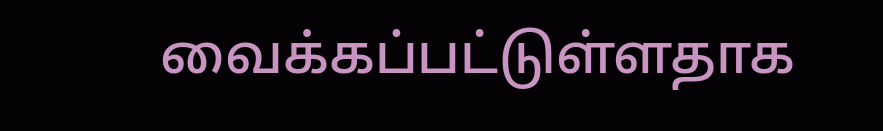வைக்கப்பட்டுள்ளதாக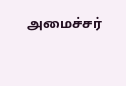அமைச்சர்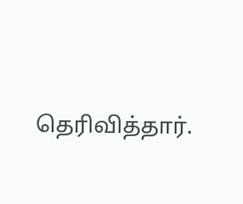தெரிவித்தார்.